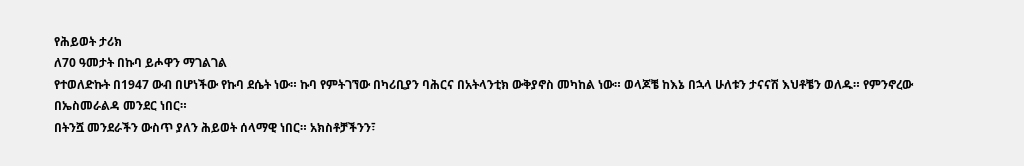የሕይወት ታሪክ
ለ70 ዓመታት በኩባ ይሖዋን ማገልገል
የተወለድኩት በ1947 ውብ በሆነችው የኩባ ደሴት ነው። ኩባ የምትገኘው በካሪቢያን ባሕርና በአትላንቲክ ውቅያኖስ መካከል ነው። ወላጆቼ ከእኔ በኋላ ሁለቱን ታናናሽ እህቶቼን ወለዱ። የምንኖረው በኤስመራልዳ መንደር ነበር።
በትንሿ መንደራችን ውስጥ ያለን ሕይወት ሰላማዊ ነበር። አክስቶቻችንን፣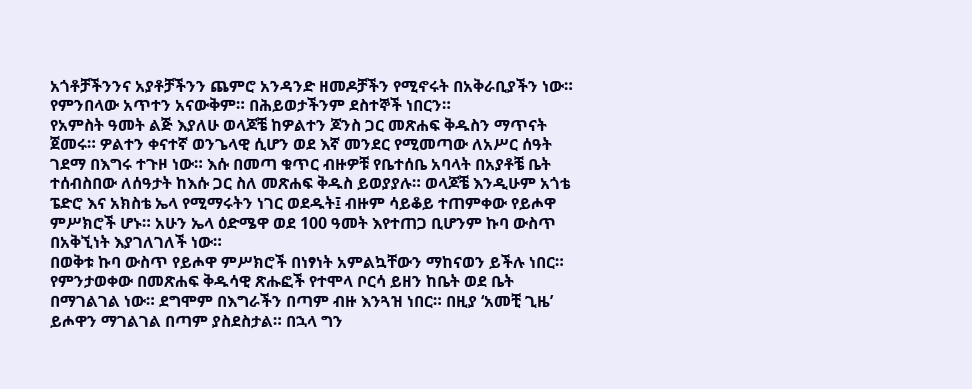አጎቶቻችንንና አያቶቻችንን ጨምሮ አንዳንድ ዘመዶቻችን የሚኖሩት በአቅራቢያችን ነው። የምንበላው አጥተን አናውቅም። በሕይወታችንም ደስተኞች ነበርን።
የአምስት ዓመት ልጅ እያለሁ ወላጆቼ ከዎልተን ጆንስ ጋር መጽሐፍ ቅዱስን ማጥናት ጀመሩ። ዎልተን ቀናተኛ ወንጌላዊ ሲሆን ወደ እኛ መንደር የሚመጣው ለአሥር ሰዓት ገደማ በእግሩ ተጉዞ ነው። እሱ በመጣ ቁጥር ብዙዎቹ የቤተሰቤ አባላት በአያቶቼ ቤት ተሰብስበው ለሰዓታት ከእሱ ጋር ስለ መጽሐፍ ቅዱስ ይወያያሉ። ወላጆቼ እንዲሁም አጎቴ ፔድሮ እና አክስቴ ኤላ የሚማሩትን ነገር ወደዱት፤ ብዙም ሳይቆይ ተጠምቀው የይሖዋ ምሥክሮች ሆኑ። አሁን ኤላ ዕድሜዋ ወደ 100 ዓመት እየተጠጋ ቢሆንም ኩባ ውስጥ በአቅኚነት እያገለገለች ነው።
በወቅቱ ኩባ ውስጥ የይሖዋ ምሥክሮች በነፃነት አምልኳቸውን ማከናወን ይችሉ ነበር። የምንታወቀው በመጽሐፍ ቅዱሳዊ ጽሑፎች የተሞላ ቦርሳ ይዘን ከቤት ወደ ቤት በማገልገል ነው። ደግሞም በእግራችን በጣም ብዙ እንጓዝ ነበር። በዚያ ‘አመቺ ጊዜ’ ይሖዋን ማገልገል በጣም ያስደስታል። በኋላ ግን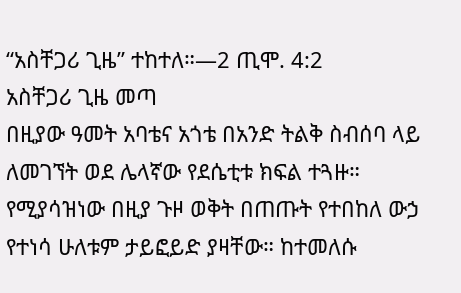“አስቸጋሪ ጊዜ” ተከተለ።—2 ጢሞ. 4:2
አስቸጋሪ ጊዜ መጣ
በዚያው ዓመት አባቴና አጎቴ በአንድ ትልቅ ስብሰባ ላይ ለመገኘት ወደ ሌላኛው የደሴቲቱ ክፍል ተጓዙ። የሚያሳዝነው በዚያ ጉዞ ወቅት በጠጡት የተበከለ ውኃ የተነሳ ሁለቱም ታይፎይድ ያዛቸው። ከተመለሱ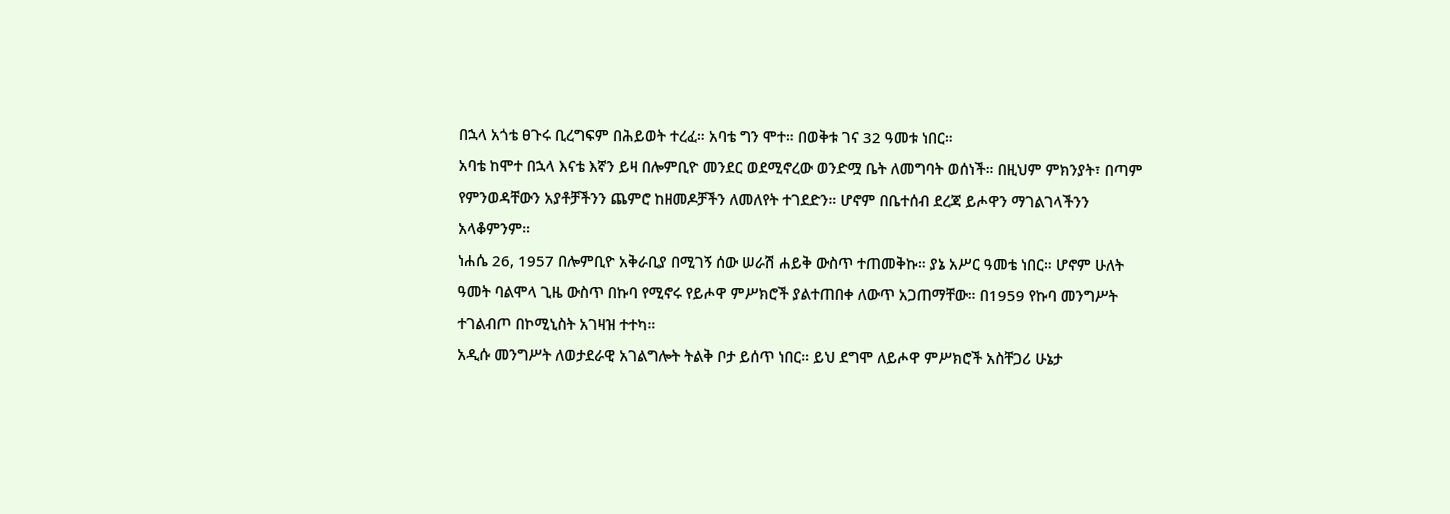በኋላ አጎቴ ፀጉሩ ቢረግፍም በሕይወት ተረፈ። አባቴ ግን ሞተ። በወቅቱ ገና 32 ዓመቱ ነበር።
አባቴ ከሞተ በኋላ እናቴ እኛን ይዛ በሎምቢዮ መንደር ወደሚኖረው ወንድሟ ቤት ለመግባት ወሰነች። በዚህም ምክንያት፣ በጣም የምንወዳቸውን አያቶቻችንን ጨምሮ ከዘመዶቻችን ለመለየት ተገደድን። ሆኖም በቤተሰብ ደረጃ ይሖዋን ማገልገላችንን አላቆምንም።
ነሐሴ 26, 1957 በሎምቢዮ አቅራቢያ በሚገኝ ሰው ሠራሽ ሐይቅ ውስጥ ተጠመቅኩ። ያኔ አሥር ዓመቴ ነበር። ሆኖም ሁለት ዓመት ባልሞላ ጊዜ ውስጥ በኩባ የሚኖሩ የይሖዋ ምሥክሮች ያልተጠበቀ ለውጥ አጋጠማቸው። በ1959 የኩባ መንግሥት ተገልብጦ በኮሚኒስት አገዛዝ ተተካ።
አዲሱ መንግሥት ለወታደራዊ አገልግሎት ትልቅ ቦታ ይሰጥ ነበር። ይህ ደግሞ ለይሖዋ ምሥክሮች አስቸጋሪ ሁኔታ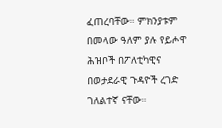ፈጠረባቸው። ምክንያቱም በመላው ዓለም ያሉ የይሖዋ ሕዝቦች በፖለቲካዊና በወታደራዊ ጉዳዮች ረገድ ገለልተኛ ናቸው።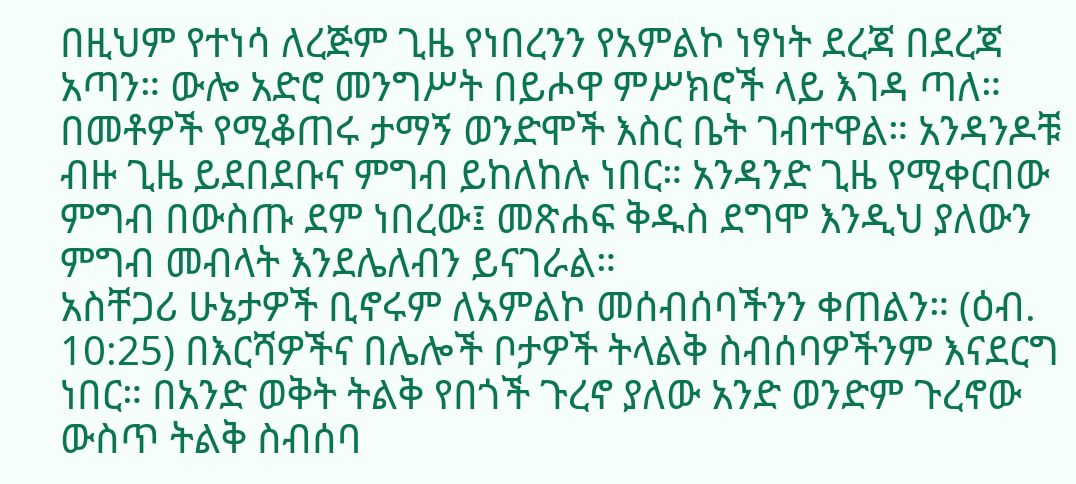በዚህም የተነሳ ለረጅም ጊዜ የነበረንን የአምልኮ ነፃነት ደረጃ በደረጃ አጣን። ውሎ አድሮ መንግሥት በይሖዋ ምሥክሮች ላይ እገዳ ጣለ። በመቶዎች የሚቆጠሩ ታማኝ ወንድሞች እስር ቤት ገብተዋል። አንዳንዶቹ ብዙ ጊዜ ይደበደቡና ምግብ ይከለከሉ ነበር። አንዳንድ ጊዜ የሚቀርበው ምግብ በውስጡ ደም ነበረው፤ መጽሐፍ ቅዱስ ደግሞ እንዲህ ያለውን ምግብ መብላት እንደሌለብን ይናገራል።
አስቸጋሪ ሁኔታዎች ቢኖሩም ለአምልኮ መሰብሰባችንን ቀጠልን። (ዕብ. 10:25) በእርሻዎችና በሌሎች ቦታዎች ትላልቅ ስብሰባዎችንም እናደርግ ነበር። በአንድ ወቅት ትልቅ የበጎች ጉረኖ ያለው አንድ ወንድም ጉረኖው ውስጥ ትልቅ ስብሰባ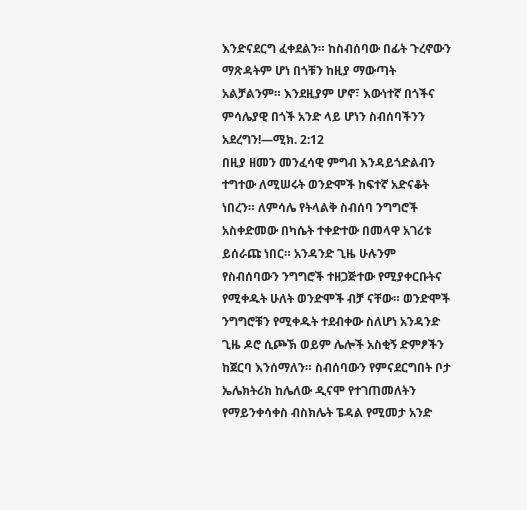እንድናደርግ ፈቀደልን። ከስብሰባው በፊት ጉረኖውን ማጽዳትም ሆነ በጎቹን ከዚያ ማውጣት አልቻልንም። እንደዚያም ሆኖ፣ እውነተኛ በጎችና ምሳሌያዊ በጎች አንድ ላይ ሆነን ስብሰባችንን አደረግን!—ሚክ. 2:12
በዚያ ዘመን መንፈሳዊ ምግብ እንዳይጎድልብን ተግተው ለሚሠሩት ወንድሞች ከፍተኛ አድናቆት ነበረን። ለምሳሌ የትላልቅ ስብሰባ ንግግሮች አስቀድመው በካሴት ተቀድተው በመላዋ አገሪቱ ይሰራጩ ነበር። አንዳንድ ጊዜ ሁሉንም የስብሰባውን ንግግሮች ተዘጋጅተው የሚያቀርቡትና የሚቀዱት ሁለት ወንድሞች ብቻ ናቸው። ወንድሞች ንግግሮቹን የሚቀዱት ተደብቀው ስለሆነ አንዳንድ ጊዜ ዶሮ ሲጮኽ ወይም ሌሎች አስቂኝ ድምፆችን ከጀርባ እንሰማለን። ስብሰባውን የምናደርግበት ቦታ ኤሌክትሪክ ከሌለው ዲናሞ የተገጠመለትን የማይንቀሳቀስ ብስክሌት ፔዳል የሚመታ አንድ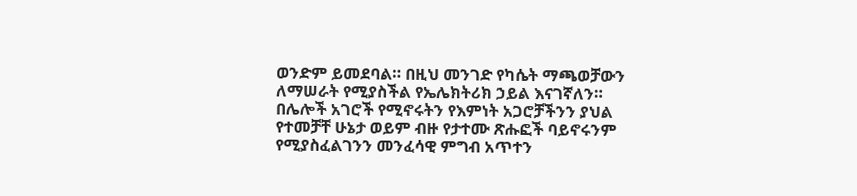ወንድም ይመደባል። በዚህ መንገድ የካሴት ማጫወቻውን ለማሠራት የሚያስችል የኤሌክትሪክ ኃይል እናገኛለን። በሌሎች አገሮች የሚኖሩትን የእምነት አጋሮቻችንን ያህል የተመቻቸ ሁኔታ ወይም ብዙ የታተሙ ጽሑፎች ባይኖሩንም የሚያስፈልገንን መንፈሳዊ ምግብ አጥተን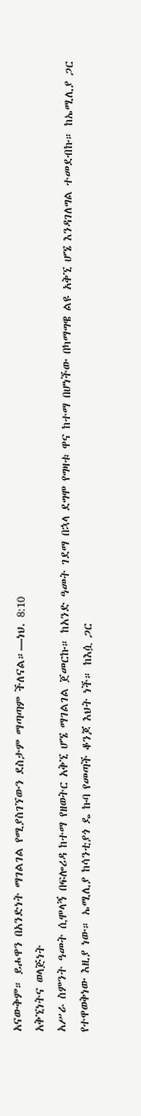አናውቅም። ይሖዋን በአንድነት ማገልገል የሚያስገኘውን ደስታም ማጣጣም ችለናል።—ነህ. 8:10
አቅኚነትና ወላጅነት
አሥራ ስምንት ዓመት ሲሞላኝ በፍሎሪዳ ከተማ የዘወትር አቅኚ ሆኜ ማገልገል ጀመርኩ። ከአንድ ዓመት ገደማ በኋላ ደግሞ የግዛቱ ዋና ከተማ በሆነችው በካማግዌ ልዩ አቅኚ ሆኜ እንዳገለግል ተመደብኩ። ከኤሚሊያ ጋር የተዋወቅነው እዚያ ነው። ኤሚሊያ ከሳንቲያጎ ዴ ኩባ የመጣች ቆንጆ እህት ነች። ከእሷ ጋር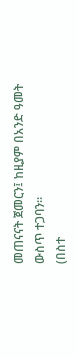መጠናናት ጀመርን፤ ከዚያም በአንድ ዓመት ውስጥ ተጋባን።
(በስተ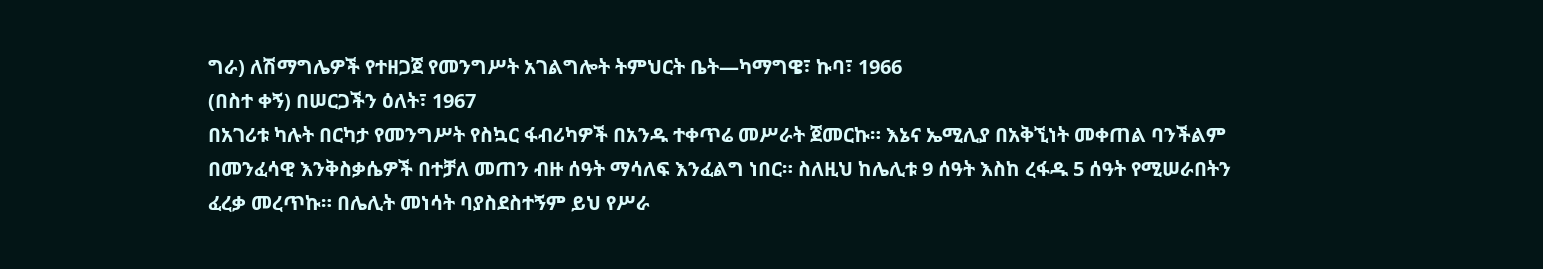ግራ) ለሽማግሌዎች የተዘጋጀ የመንግሥት አገልግሎት ትምህርት ቤት—ካማግዌ፣ ኩባ፣ 1966
(በስተ ቀኝ) በሠርጋችን ዕለት፣ 1967
በአገሪቱ ካሉት በርካታ የመንግሥት የስኳር ፋብሪካዎች በአንዱ ተቀጥሬ መሥራት ጀመርኩ። እኔና ኤሚሊያ በአቅኚነት መቀጠል ባንችልም በመንፈሳዊ እንቅስቃሴዎች በተቻለ መጠን ብዙ ሰዓት ማሳለፍ እንፈልግ ነበር። ስለዚህ ከሌሊቱ 9 ሰዓት እስከ ረፋዱ 5 ሰዓት የሚሠራበትን ፈረቃ መረጥኩ። በሌሊት መነሳት ባያስደስተኝም ይህ የሥራ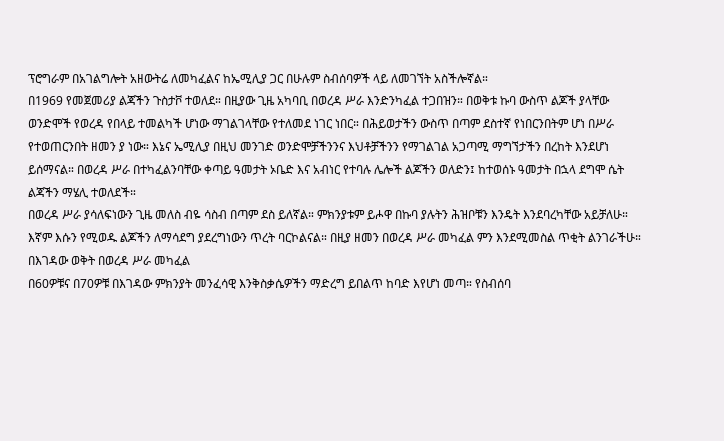ፕሮግራም በአገልግሎት አዘውትሬ ለመካፈልና ከኤሚሊያ ጋር በሁሉም ስብሰባዎች ላይ ለመገኘት አስችሎኛል።
በ1969 የመጀመሪያ ልጃችን ጉስታቮ ተወለደ። በዚያው ጊዜ አካባቢ በወረዳ ሥራ እንድንካፈል ተጋበዝን። በወቅቱ ኩባ ውስጥ ልጆች ያላቸው ወንድሞች የወረዳ የበላይ ተመልካች ሆነው ማገልገላቸው የተለመደ ነገር ነበር። በሕይወታችን ውስጥ በጣም ደስተኛ የነበርንበትም ሆነ በሥራ የተወጠርንበት ዘመን ያ ነው። እኔና ኤሚሊያ በዚህ መንገድ ወንድሞቻችንንና እህቶቻችንን የማገልገል አጋጣሚ ማግኘታችን በረከት እንደሆነ ይሰማናል። በወረዳ ሥራ በተካፈልንባቸው ቀጣይ ዓመታት ኦቤድ እና አብነር የተባሉ ሌሎች ልጆችን ወለድን፤ ከተወሰኑ ዓመታት በኋላ ደግሞ ሴት ልጃችን ማሄሊ ተወለደች።
በወረዳ ሥራ ያሳለፍነውን ጊዜ መለስ ብዬ ሳስብ በጣም ደስ ይለኛል። ምክንያቱም ይሖዋ በኩባ ያሉትን ሕዝቦቹን እንዴት እንደባረካቸው አይቻለሁ። እኛም እሱን የሚወዱ ልጆችን ለማሳደግ ያደረግነውን ጥረት ባርኮልናል። በዚያ ዘመን በወረዳ ሥራ መካፈል ምን እንደሚመስል ጥቂት ልንገራችሁ።
በእገዳው ወቅት በወረዳ ሥራ መካፈል
በ60ዎቹና በ70ዎቹ በእገዳው ምክንያት መንፈሳዊ እንቅስቃሴዎችን ማድረግ ይበልጥ ከባድ እየሆነ መጣ። የስብሰባ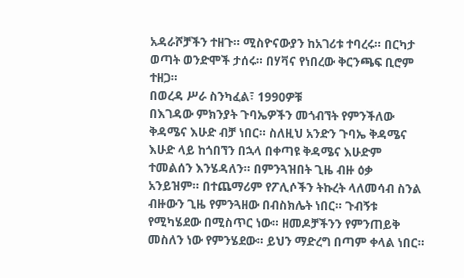አዳራሾቻችን ተዘጉ። ሚስዮናውያን ከአገሪቱ ተባረሩ። በርካታ ወጣት ወንድሞች ታሰሩ። በሃቫና የነበረው ቅርንጫፍ ቢሮም ተዘጋ።
በወረዳ ሥራ ስንካፈል፣ 1990ዎቹ
በእገዳው ምክንያት ጉባኤዎችን መጎብኘት የምንችለው ቅዳሜና እሁድ ብቻ ነበር። ስለዚህ አንድን ጉባኤ ቅዳሜና እሁድ ላይ ከጎበኘን በኋላ በቀጣዩ ቅዳሜና እሁድም ተመልሰን እንሄዳለን። በምንጓዝበት ጊዜ ብዙ ዕቃ አንይዝም። በተጨማሪም የፖሊሶችን ትኩረት ላለመሳብ ስንል ብዙውን ጊዜ የምንጓዘው በብስክሌት ነበር። ጉብኝቱ የሚካሄደው በሚስጥር ነው። ዘመዶቻችንን የምንጠይቅ መስለን ነው የምንሄደው። ይህን ማድረግ በጣም ቀላል ነበር።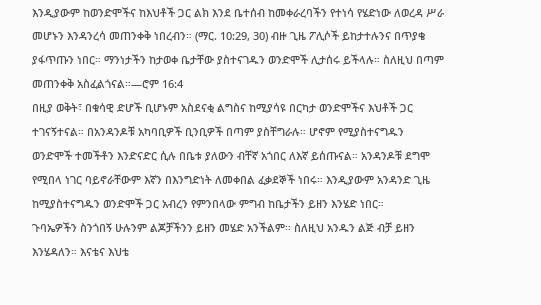እንዲያውም ከወንድሞችና ከእህቶች ጋር ልክ እንደ ቤተሰብ ከመቀራረባችን የተነሳ የሄድነው ለወረዳ ሥራ መሆኑን እንዳንረሳ መጠንቀቅ ነበረብን። (ማር. 10:29, 30) ብዙ ጊዜ ፖሊሶች ይከታተሉንና በጥያቄ ያፋጥጡን ነበር። ማንነታችን ከታወቀ ቤታቸው ያስተናገዱን ወንድሞች ሊታሰሩ ይችላሉ። ስለዚህ በጣም መጠንቀቅ አስፈልጎናል።—ሮም 16:4
በዚያ ወቅት፣ በቁሳዊ ድሆች ቢሆኑም አስደናቂ ልግስና ከሚያሳዩ በርካታ ወንድሞችና እህቶች ጋር ተገናኝተናል። በአንዳንዶቹ አካባቢዎች ቢንቢዎች በጣም ያስቸግራሉ። ሆኖም የሚያስተናግዱን ወንድሞች ተመችቶን እንድናድር ሲሉ በቤቱ ያለውን ብቸኛ አጎበር ለእኛ ይሰጡናል። አንዳንዶቹ ደግሞ የሚበላ ነገር ባይኖራቸውም እኛን በእንግድነት ለመቀበል ፈቃደኞች ነበሩ። እንዲያውም አንዳንድ ጊዜ ከሚያስተናግዱን ወንድሞች ጋር አብረን የምንበላው ምግብ ከቤታችን ይዘን እንሄድ ነበር።
ጉባኤዎችን ስንጎበኝ ሁሉንም ልጆቻችንን ይዘን መሄድ አንችልም። ስለዚህ አንዱን ልጅ ብቻ ይዘን እንሄዳለን። እናቴና እህቴ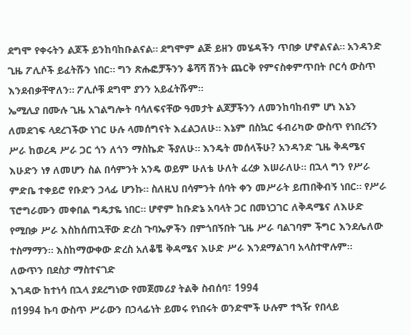ደግሞ የቀሩትን ልጆች ይንከባከቡልናል። ደግሞም ልጅ ይዘን መሄዳችን ጥበቃ ሆኖልናል። አንዳንድ ጊዜ ፖሊሶች ይፈትሹን ነበር። ግን ጽሑፎቻችንን ቆሻሻ ሽንት ጨርቅ የምናስቀምጥበት ቦርሳ ውስጥ እንደብቃቸዋለን። ፖሊሶቹ ደግሞ ያንን አይፈትሹም።
ኤሚሊያ በሙሉ ጊዜ አገልግሎት ባሳለፍናቸው ዓመታት ልጆቻችንን ለመንከባከብም ሆነ እኔን ለመደገፍ ላደረገችው ነገር ሁሉ ላመሰግናት እፈልጋለሁ። እኔም በስኳር ፋብሪካው ውስጥ የነበረኝን ሥራ ከወረዳ ሥራ ጋር ጎን ለጎን ማስኬድ ችያለሁ። እንዴት መሰላችሁ? አንዳንድ ጊዜ ቅዳሜና እሁድን ነፃ ለመሆን ስል በሳምንት አንዴ ወይም ሁለቴ ሁለት ፈረቃ እሠራለሁ። በኋላ ግን የሥራ ምድቤ ተቀይሮ የቡድን ኃላፊ ሆንኩ። ስለዚህ በሳምንት ሰባት ቀን መሥራት ይጠበቅብኝ ነበር። የሥራ ፕሮግራሙን መቀበል ግዴታዬ ነበር። ሆኖም ከቡድኔ አባላት ጋር በመነጋገር ለቅዳሜና ለእሁድ የሚበቃ ሥራ እስከሰጠኋቸው ድረስ ጉባኤዎችን በምጎበኝበት ጊዜ ሥራ ባልገባም ችግር እንደሌለው ተስማማን። እስከማውቀው ድረስ አለቆቼ ቅዳሜና እሁድ ሥራ እንደማልገባ አላስተዋሉም።
ለውጥን በደስታ ማስተናገድ
እገዳው ከተነሳ በኋላ ያደረግነው የመጀመሪያ ትልቅ ስብሰባ፣ 1994
በ1994 ኩባ ውስጥ ሥራውን በኃላፊነት ይመሩ የነበሩት ወንድሞች ሁሉም ተጓዥ የበላይ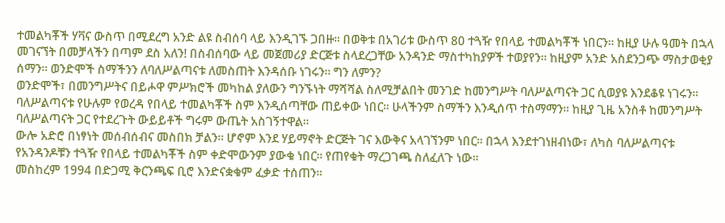ተመልካቾች ሃቫና ውስጥ በሚደረግ አንድ ልዩ ስብሰባ ላይ እንዲገኙ ጋበዙ። በወቅቱ በአገሪቱ ውስጥ 80 ተጓዥ የበላይ ተመልካቾች ነበርን። ከዚያ ሁሉ ዓመት በኋላ መገናኘት በመቻላችን በጣም ደስ አለን! በስብሰባው ላይ መጀመሪያ ድርጅቱ ስላደረጋቸው አንዳንድ ማስተካከያዎች ተወያየን። ከዚያም አንድ አስደንጋጭ ማስታወቂያ ሰማን። ወንድሞች ስማችንን ለባለሥልጣናቱ ለመስጠት እንዳሰቡ ነገሩን። ግን ለምን?
ወንድሞች፣ በመንግሥትና በይሖዋ ምሥክሮች መካከል ያለውን ግንኙነት ማሻሻል ስለሚቻልበት መንገድ ከመንግሥት ባለሥልጣናት ጋር ሲወያዩ እንደቆዩ ነገሩን። ባለሥልጣናቱ የሁሉም የወረዳ የበላይ ተመልካቾች ስም እንዲሰጣቸው ጠይቀው ነበር። ሁላችንም ስማችን እንዲሰጥ ተስማማን። ከዚያ ጊዜ አንስቶ ከመንግሥት ባለሥልጣናት ጋር የተደረጉት ውይይቶች ግሩም ውጤት አስገኝተዋል።
ውሎ አድሮ በነፃነት መሰብሰብና መስበክ ቻልን። ሆኖም እንደ ሃይማኖት ድርጅት ገና እውቅና አላገኘንም ነበር። በኋላ እንደተገነዘብነው፣ ለካስ ባለሥልጣናቱ የአንዳንዶቹን ተጓዥ የበላይ ተመልካቾች ስም ቀድሞውንም ያውቁ ነበር። የጠየቁት ማረጋገጫ ስለፈለጉ ነው።
መስከረም 1994 በድጋሚ ቅርንጫፍ ቢሮ እንድናቋቁም ፈቃድ ተሰጠን።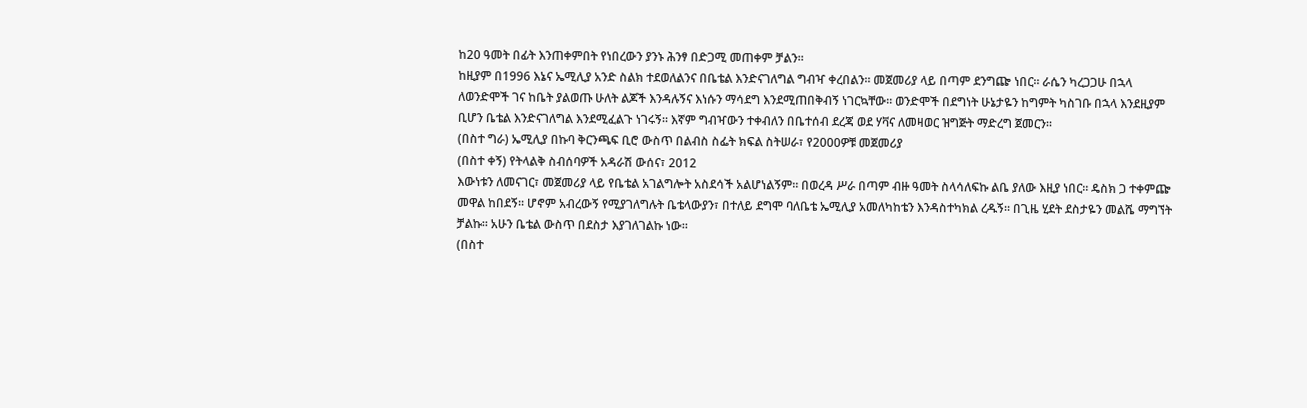ከ20 ዓመት በፊት እንጠቀምበት የነበረውን ያንኑ ሕንፃ በድጋሚ መጠቀም ቻልን።
ከዚያም በ1996 እኔና ኤሚሊያ አንድ ስልክ ተደወለልንና በቤቴል እንድናገለግል ግብዣ ቀረበልን። መጀመሪያ ላይ በጣም ደንግጬ ነበር። ራሴን ካረጋጋሁ በኋላ ለወንድሞች ገና ከቤት ያልወጡ ሁለት ልጆች እንዳሉኝና እነሱን ማሳደግ እንደሚጠበቅብኝ ነገርኳቸው። ወንድሞች በደግነት ሁኔታዬን ከግምት ካስገቡ በኋላ እንደዚያም ቢሆን ቤቴል እንድናገለግል እንደሚፈልጉ ነገሩኝ። እኛም ግብዣውን ተቀብለን በቤተሰብ ደረጃ ወደ ሃቫና ለመዛወር ዝግጅት ማድረግ ጀመርን።
(በስተ ግራ) ኤሚሊያ በኩባ ቅርንጫፍ ቢሮ ውስጥ በልብስ ስፌት ክፍል ስትሠራ፣ የ2000ዎቹ መጀመሪያ
(በስተ ቀኝ) የትላልቅ ስብሰባዎች አዳራሽ ውሰና፣ 2012
እውነቱን ለመናገር፣ መጀመሪያ ላይ የቤቴል አገልግሎት አስደሳች አልሆነልኝም። በወረዳ ሥራ በጣም ብዙ ዓመት ስላሳለፍኩ ልቤ ያለው እዚያ ነበር። ዴስክ ጋ ተቀምጬ መዋል ከበደኝ። ሆኖም አብረውኝ የሚያገለግሉት ቤቴላውያን፣ በተለይ ደግሞ ባለቤቴ ኤሚሊያ አመለካከቴን እንዳስተካክል ረዱኝ። በጊዜ ሂደት ደስታዬን መልሼ ማግኘት ቻልኩ። አሁን ቤቴል ውስጥ በደስታ እያገለገልኩ ነው።
(በስተ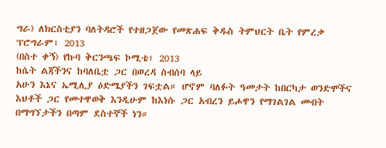ግራ) ለክርስቲያን ባለትዳሮች የተዘጋጀው የመጽሐፍ ቅዱስ ትምህርት ቤት የምረቃ ፕሮግራም፣ 2013
(በስተ ቀኝ) የኩባ ቅርንጫፍ ኮሚቴ፣ 2013
ከሴት ልጃችንና ከባለቤቷ ጋር በወረዳ ስብሰባ ላይ
አሁን እኔና ኤሚሊያ ዕድሜያችን ገፍቷል። ሆኖም ባለፉት ዓመታት ከበርካታ ወንድሞችና እህቶች ጋር የመተዋወቅ እንዲሁም ከእነሱ ጋር አብረን ይሖዋን የማገልገል መብት በማግኘታችን በጣም ደስተኞች ነን።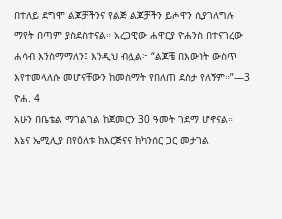በተለይ ደግሞ ልጆቻችንና የልጅ ልጆቻችን ይሖዋን ሲያገለግሉ ማየት በጣም ያስደስተናል። አረጋዊው ሐዋርያ ዮሐንስ በተናገረው ሐሳብ እንስማማለን፤ እንዲህ ብሏል፦ “ልጆቼ በእውነት ውስጥ እየተመላለሱ መሆናቸውን ከመስማት የበለጠ ደስታ የለኝም።”—3 ዮሐ. 4
አሁን በቤቴል ማገልገል ከጀመርን 30 ዓመት ገደማ ሆኖናል። እኔና ኤሚሊያ በየዕለቱ ከእርጅናና ከካንሰር ጋር መታገል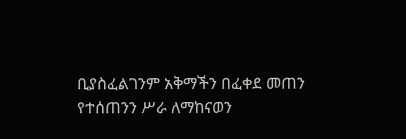ቢያስፈልገንም አቅማችን በፈቀደ መጠን የተሰጠንን ሥራ ለማከናወን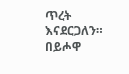ጥረት እናደርጋለን። በይሖዋ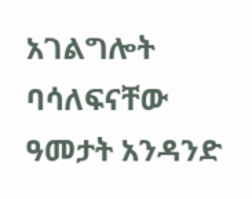አገልግሎት ባሳለፍናቸው ዓመታት አንዳንድ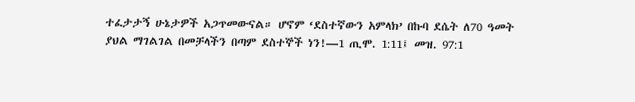ተፈታታኝ ሁኔታዎች አጋጥመውናል። ሆኖም ‘ደስተኛውን አምላክ’ በኩባ ደሴት ለ70 ዓመት ያህል ማገልገል በመቻላችን በጣም ደስተኞች ነን!—1 ጢሞ. 1:11፤ መዝ. 97:1